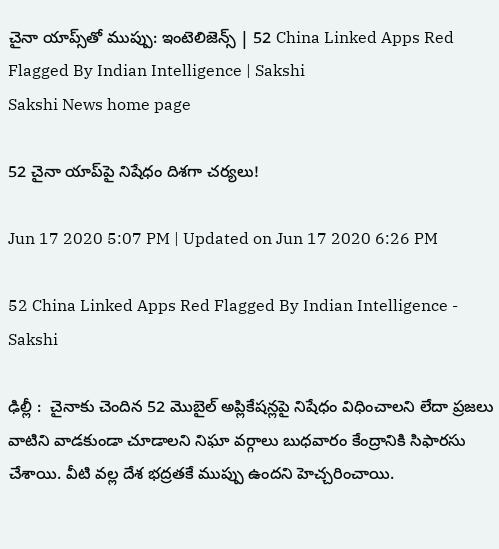చైనా యాప్స్‌తో ముప్పు: ఇంటెలిజెన్స్ | 52 China Linked Apps Red Flagged By Indian Intelligence | Sakshi
Sakshi News home page

52 చైనా యాప్‌పై నిషేధం దిశ‌గా చ‌ర్య‌లు!

Jun 17 2020 5:07 PM | Updated on Jun 17 2020 6:26 PM

52 China Linked Apps Red Flagged By Indian Intelligence - Sakshi

ఢిల్లీ :  చైనాకు చెందిన 52 మొబైల్ అప్లికేష‌న్ల‌పై నిషేధం విధించాల‌ని లేదా ప్ర‌జ‌లు వాటిని వాడ‌కుండా చూడాల‌ని నిఘా వర్గాలు బుధ‌వారం కేంద్రానికి సిఫార‌సు చేశాయి. వీటి వ‌ల్ల దేశ భ‌ద్ర‌త‌కే ముప్పు ఉంద‌ని హెచ్చ‌రించాయి.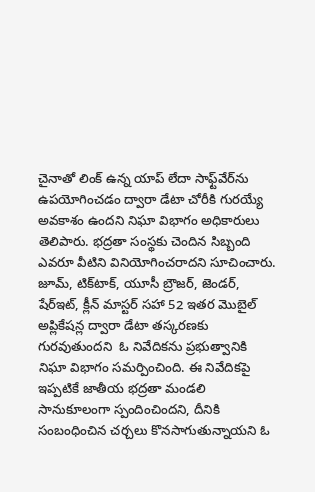చైనాతో లింక్ ఉన్న యాప్ లేదా సాఫ్ట్‌వేర్‌ను ఉప‌యోగించ‌డం ద్వారా డేటా చోరీకి గురయ్యే అవ‌కాశం ఉంద‌ని నిఘా విభాగం అధికారులు తెలిపారు. భ‌ద్ర‌తా సంస్థ‌కు చెందిన సిబ్బంది ఎవ‌రూ వీటిని వినియోగించ‌రాద‌ని సూచించారు. జూమ్, టిక్‌టాక్, యూసీ బ్రౌజ‌ర్, జెండ‌ర్, షేర్ఇట్, క్లీన్ మాస్ట‌ర్ స‌హా 52 ఇత‌ర మొబైల్ అప్లికేష‌న్ల ద్వారా డేటా త‌స్క‌ర‌ణ‌కు గుర‌వుతుంద‌ని  ఓ నివేదిక‌ను ప్ర‌భుత్వానికి నిఘా విభాగం స‌మ‌ర్పించింది. ఈ నివేదిక‌పై ఇప్ప‌టికే జాతీయ భద్రతా మండలి సానుకూలంగా స్పందించిందని, దీనికి సంబంధించిన చ‌ర్చ‌లు కొన‌సాగుతున్నాయ‌ని ఓ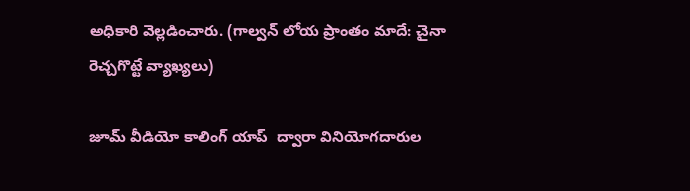అధికారి వెల్ల‌డించారు. (గాల్వన్‌ లోయ ప్రాంతం మాదే: చైనా రెచ్చగొట్టే వ్యాఖ్యలు)

జూమ్‌ వీడియో కాలింగ్ యాప్  ద్వారా వినియోగ‌దారుల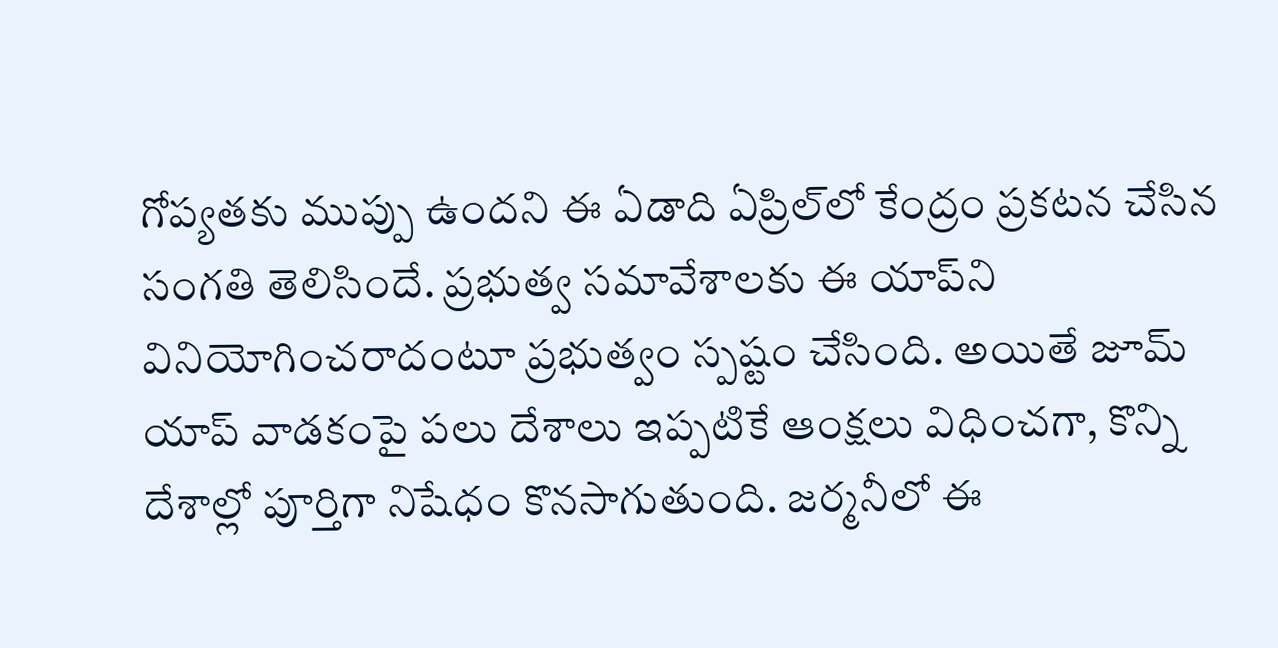గోప్య‌త‌కు ముప్పు ఉంద‌ని ఈ ఏడాది ఏప్రిల్‌లో కేంద్రం ప్ర‌క‌ట‌న చేసిన సంగ‌తి తెలిసిందే. ప్ర‌భుత్వ స‌మావేశాలకు ఈ యాప్‌ని వినియోగించ‌రాదంటూ ప్ర‌భుత్వం స్ప‌ష్టం చేసింది. అయితే జూమ్ యాప్ వాడ‌కంపై ప‌లు దేశాలు ఇప్ప‌టికే ఆంక్షలు విధించ‌గా, కొన్ని దేశాల్లో పూర్తిగా నిషేధం కొన‌సాగుతుంది. జ‌ర్మనీలో ఈ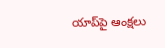యాప్‌పై ఆంక్షలు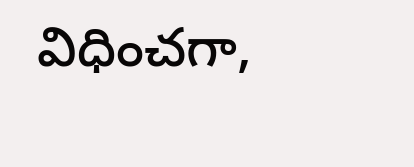విధించ‌గా,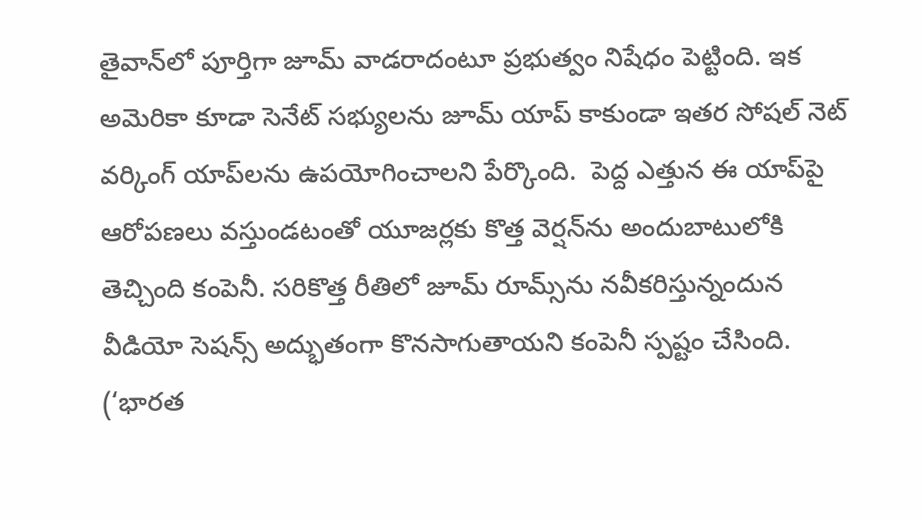తైవాన్‌లో పూర్తిగా జూమ్ వాడ‌రాదంటూ ప్ర‌భుత్వం నిషేధం పెట్టింది. ఇక అమెరికా కూడా సెనేట్ సభ్యులను జూమ్ యాప్ కాకుండా ఇత‌ర సోష‌ల్ నెట్ వ‌ర్కింగ్ యాప్‌ల‌ను ఉప‌యోగించాల‌ని పేర్కొంది.  పెద్ద ఎత్తున ఈ యాప్‌పై ఆరోప‌ణ‌లు వ‌స్తుండ‌టంతో యూజ‌ర్ల‌కు కొత్త వెర్ష‌న్‌ను అందుబాటులోకి తెచ్చింది కంపెనీ. సరికొత్త రీతిలో జూమ్‌ రూమ్స్‌ను నవీకరిస్తున్నందున వీడియో సెషన్స్‌ అద్భుతంగా కొనసాగుతాయని కంపెనీ స్పష్టం చేసింది. (‘భారత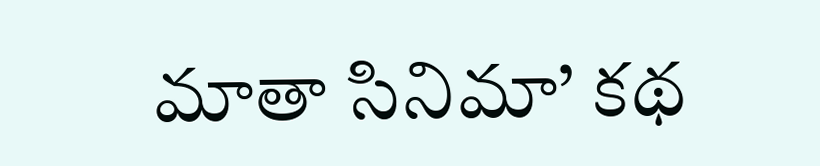మాతా సినిమా’ కథ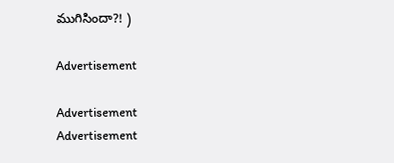ముగిసిందా?! )

Advertisement

Advertisement
Advertisement